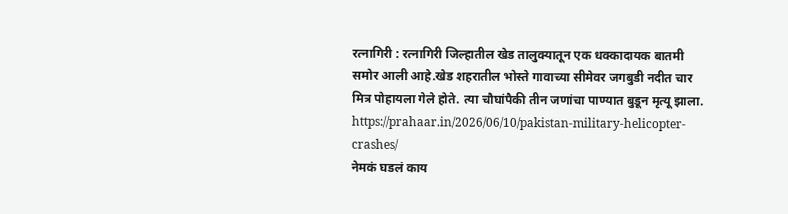रत्नागिरी : रत्नागिरी जिल्हातील खेड तालुक्यातून एक धक्कादायक बातमी समोर आली आहे.खेड शहरातील भोस्ते गावाच्या सीमेवर जगबुडी नदीत चार मित्र पोहायला गेले होते. त्या चौघांपैकी तीन जणांचा पाण्यात बुडून मृत्यू झाला.
https://prahaar.in/2026/06/10/pakistan-military-helicopter-crashes/
नेमकं घडलं काय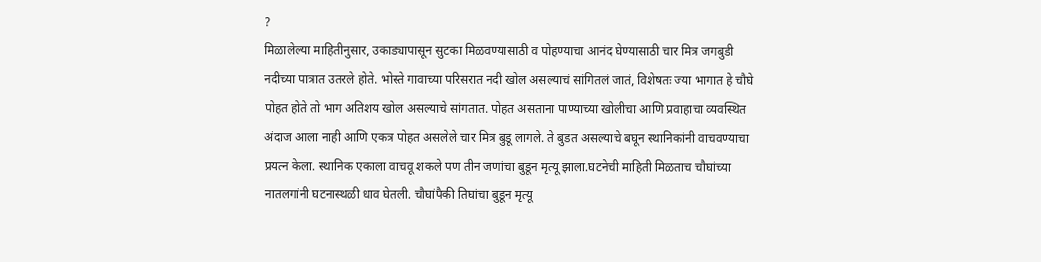?
मिळालेल्या माहितीनुसार, उकाड्यापासून सुटका मिळवण्यासाठी व पोहण्याचा आनंद घेण्यासाठी चार मित्र जगबुडी नदीच्या पात्रात उतरले होते. भोस्ते गावाच्या परिसरात नदी खोल असल्याचं सांगितलं जातं, विशेषतः ज्या भागात हे चौघे पोहत होते तो भाग अतिशय खोल असल्याचे सांगतात. पोहत असताना पाण्याच्या खोलीचा आणि प्रवाहाचा व्यवस्थित अंदाज आला नाही आणि एकत्र पोहत असलेले चार मित्र बुडू लागले. ते बुडत असल्याचे बघून स्थानिकांनी वाचवण्याचा प्रयत्न केला. स्थानिक एकाला वाचवू शकले पण तीन जणांचा बुडून मृत्यू झाला.घटनेची माहिती मिळताच चौघांच्या नातलगांनी घटनास्थळी धाव घेतली. चौघांपैकी तिघांचा बुडून मृत्यू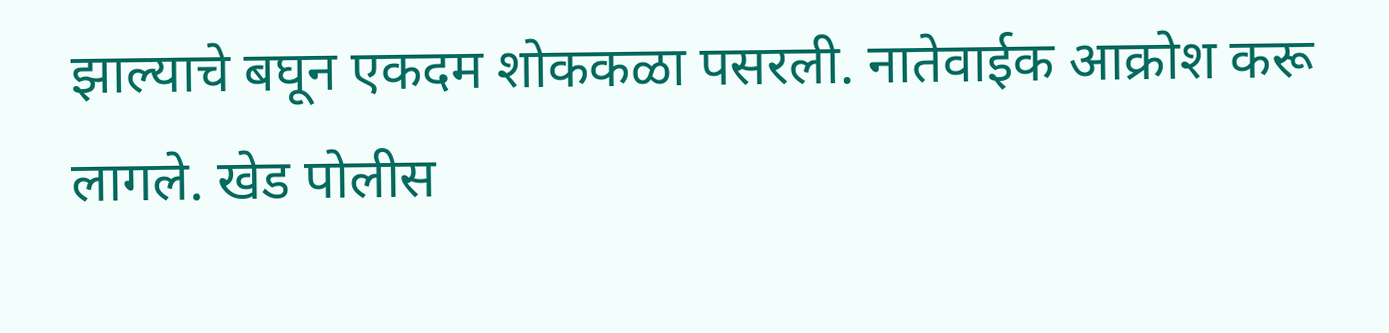झाल्याचे बघून एकदम शोककळा पसरली. नातेवाईक आक्रोश करू लागले. खेड पोलीस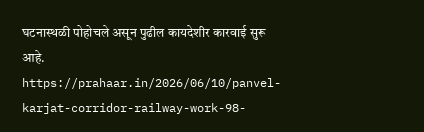घटनास्थळी पोहोचले असून पुढील कायदेशीर कारवाई सुरू आहे.
https://prahaar.in/2026/06/10/panvel-karjat-corridor-railway-work-98-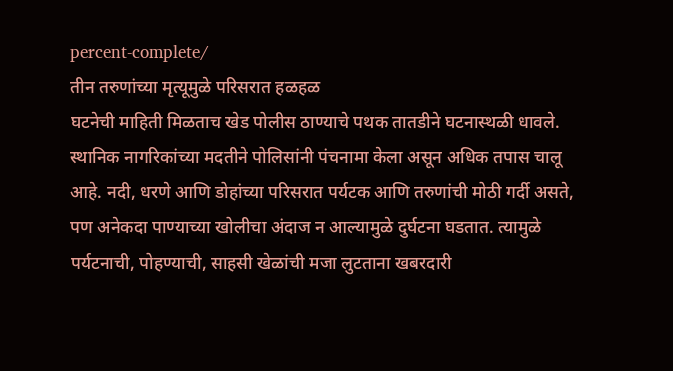percent-complete/
तीन तरुणांच्या मृत्यूमुळे परिसरात हळहळ
घटनेची माहिती मिळताच खेड पोलीस ठाण्याचे पथक तातडीने घटनास्थळी धावले. स्थानिक नागरिकांच्या मदतीने पोलिसांनी पंचनामा केला असून अधिक तपास चालू आहे. नदी, धरणे आणि डोहांच्या परिसरात पर्यटक आणि तरुणांची मोठी गर्दी असते, पण अनेकदा पाण्याच्या खोलीचा अंदाज न आल्यामुळे दुर्घटना घडतात. त्यामुळे पर्यटनाची, पोहण्याची, साहसी खेळांची मजा लुटताना खबरदारी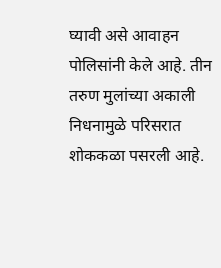घ्यावी असे आवाहन पोलिसांनी केले आहे. तीन तरुण मुलांच्या अकाली निधनामुळे परिसरात शोककळा पसरली आहे.